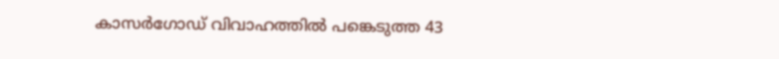കാസർഗോഡ് വിവാഹത്തിൽ പങ്കെടുത്ത 43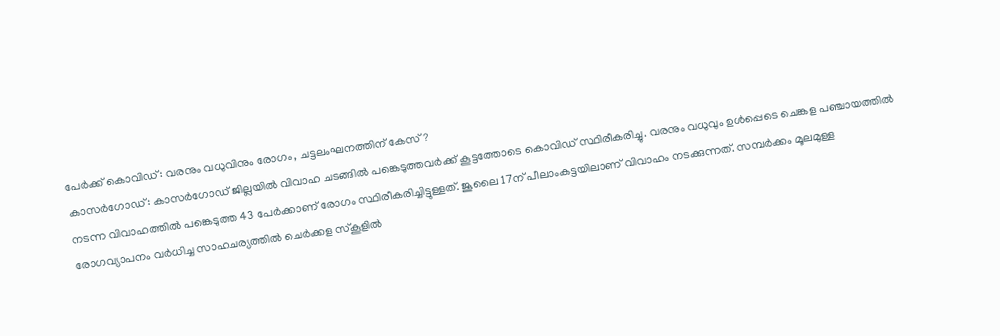പേർക്ക് കൊവിഡ്: വരനും വധുവിനും രോഗം, ചട്ടലംഘനത്തിന് കേസ്?
കാസർഗോഡ്: കാസർഗോഡ് ജില്ലയിൽ വിവാഹ ചടങ്ങിൽ പങ്കെടുത്തവർക്ക് കൂട്ടത്തോടെ കൊവിഡ് സ്ഥിരീകരിച്ചു. വരനും വധുവും ഉൾപ്പെടെ ചെങ്കള പഞ്ചായത്തിൽ നടന്ന വിവാഹത്തിൽ പങ്കെടുത്ത 43 പേർക്കാണ് രോഗം സ്ഥിരീകരിച്ചിട്ടുള്ളത്. ജൂലൈ 17ന് പീലാംകട്ടയിലാണ് വിവാഹം നടക്കുന്നത്. സമ്പർക്കം മൂലമുള്ള രോഗവ്യാപനം വർധിച്ച സാഹചര്യത്തിൽ ചെർക്കള സ്കൂളിൽ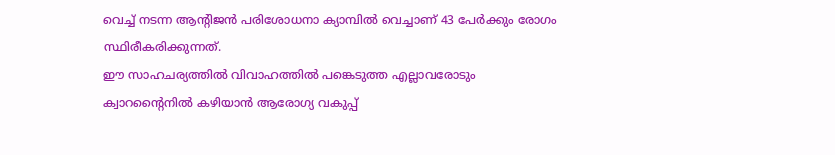വെച്ച് നടന്ന ആന്റിജൻ പരിശോധനാ ക്യാമ്പിൽ വെച്ചാണ് 43 പേർക്കും രോഗം സ്ഥിരീകരിക്കുന്നത്.
ഈ സാഹചര്യത്തിൽ വിവാഹത്തിൽ പങ്കെടുത്ത എല്ലാവരോടും ക്വാറന്റൈനിൽ കഴിയാൻ ആരോഗ്യ വകുപ്പ്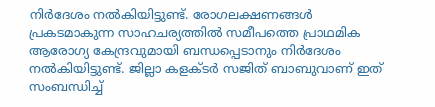നിർദേശം നൽകിയിട്ടുണ്ട്. രോഗലക്ഷണങ്ങൾ പ്രകടമാകുന്ന സാഹചര്യത്തിൽ സമീപത്തെ പ്രാഥമിക ആരോഗ്യ കേന്ദ്രവുമായി ബന്ധപ്പെടാനും നിർദേശം നൽകിയിട്ടുണ്ട്. ജില്ലാ കളക്ടർ സജിത് ബാബുവാണ് ഇത് സംബന്ധിച്ച്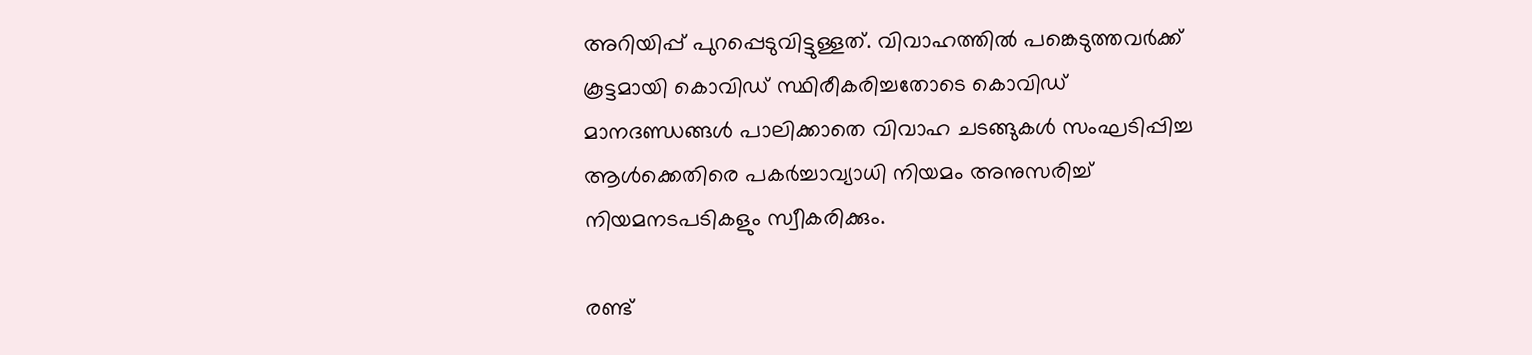അറിയിപ്പ് പുറപ്പെടുവിട്ടുള്ളത്. വിവാഹത്തിൽ പങ്കെടുത്തവർക്ക് കൂട്ടമായി കൊവിഡ് സ്ഥിരീകരിച്ചതോടെ കൊവിഡ് മാനദണ്ഡങ്ങൾ പാലിക്കാതെ വിവാഹ ചടങ്ങുകൾ സംഘടിപ്പിച്ച ആൾക്കെതിരെ പകർച്ചാവ്യാധി നിയമം അനുസരിച്ച് നിയമനടപടികളും സ്വീകരിക്കും.

രണ്ട്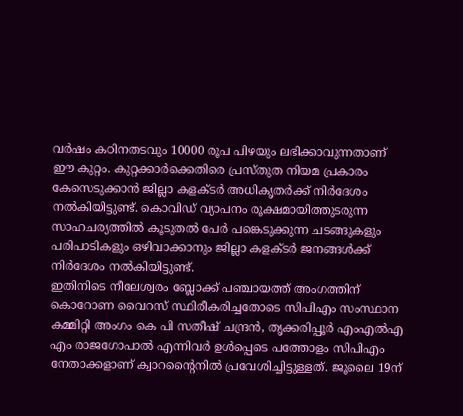വർഷം കഠിനതടവും 10000 രൂപ പിഴയും ലഭിക്കാവുന്നതാണ് ഈ കുറ്റം. കുറ്റക്കാർക്കെതിരെ പ്രസ്തുത നിയമ പ്രകാരം കേസെടുക്കാൻ ജില്ലാ കളക്ടർ അധികൃതർക്ക് നിർദേശം നൽകിയിട്ടുണ്ട്. കൊവിഡ് വ്യാപനം രൂക്ഷമായിത്തുടരുന്ന സാഹചര്യത്തിൽ കൂടുതൽ പേർ പങ്കെടുക്കുന്ന ചടങ്ങുകളും പരിപാടികളും ഒഴിവാക്കാനും ജില്ലാ കളക്ടർ ജനങ്ങൾക്ക് നിർദേശം നൽകിയിട്ടുണ്ട്.
ഇതിനിടെ നീലേശ്വരം ബ്ലോക്ക് പഞ്ചായത്ത് അംഗത്തിന് കൊറോണ വൈറസ് സ്ഥിരീകരിച്ചതോടെ സിപിഎം സംസ്ഥാന കമ്മിറ്റി അംഗം കെ പി സതീഷ് ചന്ദ്രൻ, തൃക്കരിപ്പൂർ എംഎൽഎ എം രാജഗോപാൽ എന്നിവർ ഉൾപ്പെടെ പത്തോളം സിപിഎം നേതാക്കളാണ് ക്വാറന്റൈനിൽ പ്രവേശിച്ചിട്ടുള്ളത്. ജൂലൈ 19ന്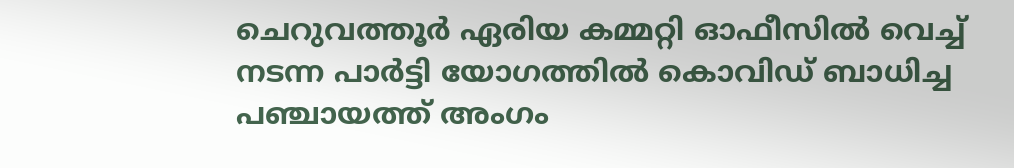ചെറുവത്തൂർ ഏരിയ കമ്മറ്റി ഓഫീസിൽ വെച്ച് നടന്ന പാർട്ടി യോഗത്തിൽ കൊവിഡ് ബാധിച്ച പഞ്ചായത്ത് അംഗം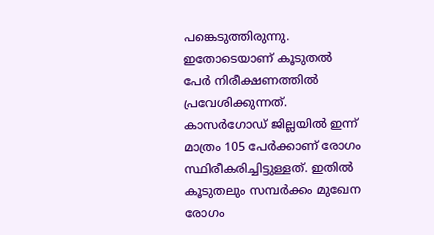പങ്കെടുത്തിരുന്നു. ഇതോടെയാണ് കൂടുതൽ പേർ നിരീക്ഷണത്തിൽ പ്രവേശിക്കുന്നത്. കാസർഗോഡ് ജില്ലയിൽ ഇന്ന് മാത്രം 105 പേർക്കാണ് രോഗം സ്ഥിരീകരിച്ചിട്ടുള്ളത്. ഇതിൽ കൂടുതലും സമ്പർക്കം മുഖേന രോഗം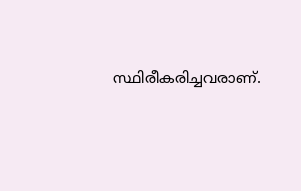സ്ഥിരീകരിച്ചവരാണ്.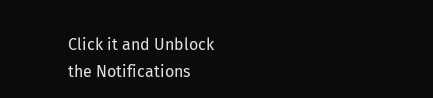Click it and Unblock the Notifications